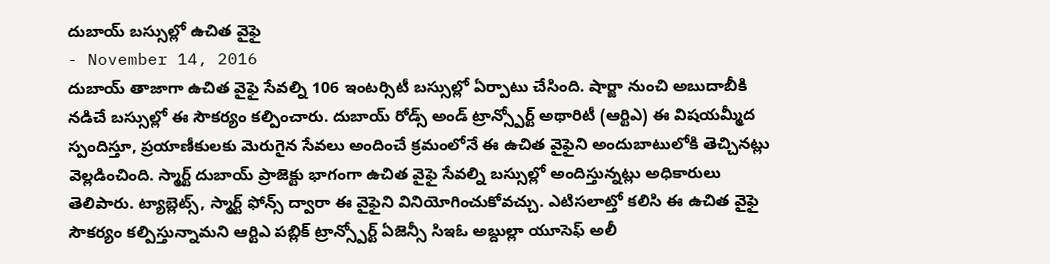దుబాయ్ బస్సుల్లో ఉచిత వైఫై
- November 14, 2016
దుబాయ్ తాజాగా ఉచిత వైఫై సేవల్ని 106 ఇంటర్సిటీ బస్సుల్లో ఏర్పాటు చేసింది. షార్జా నుంచి అబుదాబీకి నడిచే బస్సుల్లో ఈ సౌకర్యం కల్పించారు. దుబాయ్ రోడ్స్ అండ్ ట్రాన్స్పోర్ట్ అథారిటీ (ఆర్టిఎ) ఈ విషయమ్మీద స్పందిస్తూ, ప్రయాణీకులకు మెరుగైన సేవలు అందించే క్రమంలోనే ఈ ఉచిత వైఫైని అందుబాటులోకి తెచ్చినట్లు వెల్లడించింది. స్మార్ట్ దుబాయ్ ప్రాజెక్టు భాగంగా ఉచిత వైఫై సేవల్ని బస్సుల్లో అందిస్తున్నట్లు అధికారులు తెలిపారు. ట్యాబ్లెట్స్, స్మార్ట్ ఫోన్స్ ద్వారా ఈ వైఫైని వినియోగించుకోవచ్చు. ఎటిసలాట్తో కలిసి ఈ ఉచిత వైఫై సౌకర్యం కల్పిస్తున్నామని ఆర్టిఎ పబ్లిక్ ట్రాన్స్పోర్ట్ ఏజెన్సీ సిఇఓ అబ్దుల్లా యూసెఫ్ అలీ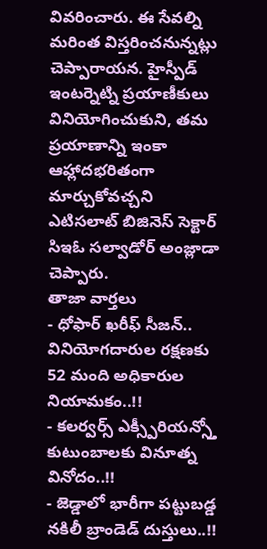వివరించారు. ఈ సేవల్ని మరింత విస్తరించనున్నట్లు చెప్పారాయన. హైస్పీడ్ ఇంటర్నెట్ని ప్రయాణీకులు వినియోగించుకుని, తమ ప్రయాణాన్ని ఇంకా ఆహ్లాదభరితంగా మార్చుకోవచ్చని ఎటిసలాట్ బిజినెస్ సెక్టార్ సిఇఓ సల్వాడోర్ అంజ్లాడా చెప్పారు.
తాజా వార్తలు
- ధోఫార్ ఖరీఫ్ సీజన్.. వినియోగదారుల రక్షణకు 52 మంది అధికారుల నియామకం..!!
- కలర్వర్స్ ఎక్స్పీరియన్స్తో కుటుంబాలకు వినూత్న వినోదం..!!
- జెడ్డాలో భారీగా పట్టుబడ్డ నకిలీ బ్రాండెడ్ దుస్తులు..!!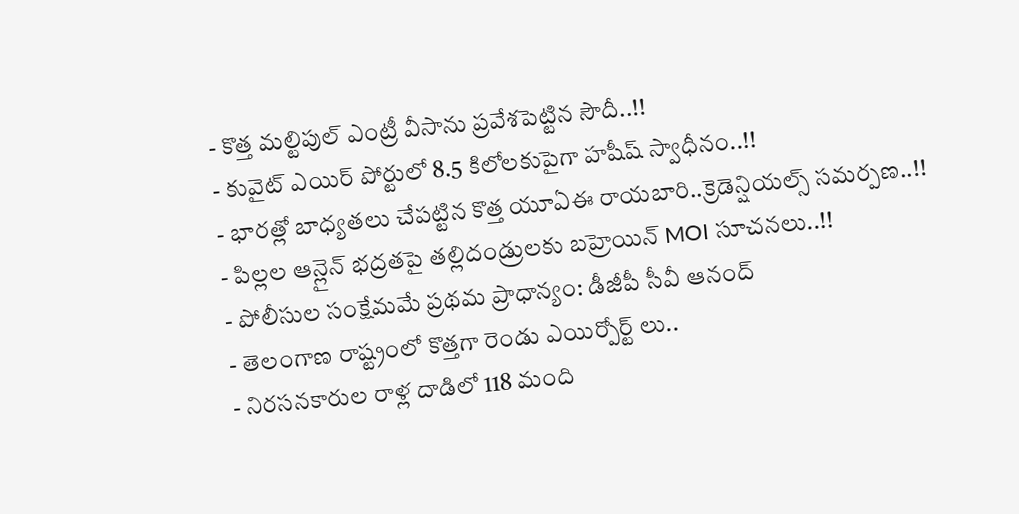- కొత్త మల్టిపుల్ ఎంట్రీ వీసాను ప్రవేశపెట్టిన సౌదీ..!!
- కువైట్ ఎయిర్ పోర్టులో 8.5 కిలోలకుపైగా హషీష్ స్వాధీనం..!!
- భారత్లో బాధ్యతలు చేపట్టిన కొత్త యూఏఈ రాయబారి..క్రెడెన్షియల్స్ సమర్పణ..!!
- పిల్లల ఆన్లైన్ భద్రతపై తల్లిదండ్రులకు బహ్రెయిన్ MOI సూచనలు..!!
- పోలీసుల సంక్షేమమే ప్రథమ ప్రాధాన్యం: డీజీపీ సీవీ ఆనంద్
- తెలంగాణ రాష్ట్రంలో కొత్తగా రెండు ఎయిర్పోర్ట్ లు..
- నిరసనకారుల రాళ్ల దాడిలో 118 మంది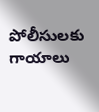పోలీసులకు గాయాలు